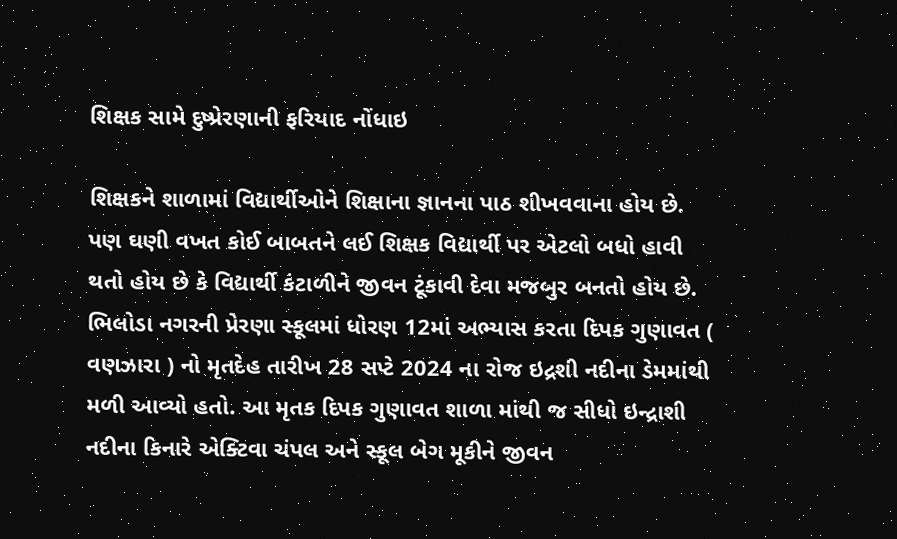શિક્ષક સામે દુષ્પ્રેરણાની ફરિયાદ નોંધાઇ

શિક્ષકને શાળામાં વિદ્યાર્થીઓને શિક્ષાના જ્ઞાનના પાઠ શીખવવાના હોય છે. પણ ઘણી વખત કોઈ બાબતને લઈ શિક્ષક વિદ્યાર્થી પર એટલો બધો હાવી થતો હોય છે કે વિદ્યાર્થી કંટાળીને જીવન ટૂંકાવી દેવા મજબુર બનતો હોય છે. ભિલોડા નગરની પ્રેરણા સ્કૂલમાં ધોરણ 12માં અભ્યાસ કરતા દિપક ગુણાવત ( વણઝારા ) નો મૃતદેહ તારીખ 28 સપ્ટે 2024 ના રોજ ઇદ્રશી નદીના ડેમમાંથી મળી આવ્યો હતો. આ મૃતક દિપક ગુણાવત શાળા માંથી જ સીધો ઇન્દ્રાશી નદીના કિનારે એક્ટિવા ચંપલ અને સ્કૂલ બેગ મૂકીને જીવન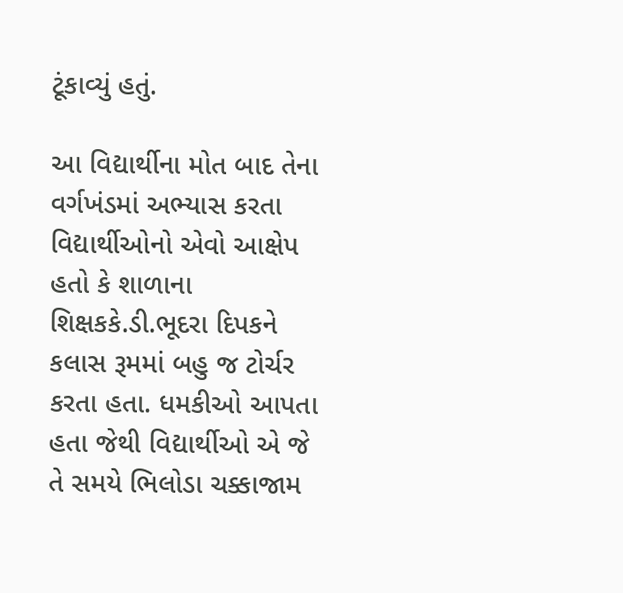ટૂંકાવ્યું હતું.

આ વિદ્યાર્થીના મોત બાદ તેના વર્ગખંડમાં અભ્યાસ કરતા વિદ્યાર્થીઓનો એવો આક્ષેપ હતો કે શાળાના શિક્ષકકે.ડી.ભૂદરા દિપકને કલાસ રૂમમાં બહુ જ ટોર્ચર કરતા હતા. ધમકીઓ આપતા હતા જેથી વિદ્યાર્થીઓ એ જે તે સમયે ભિલોડા ચક્કાજામ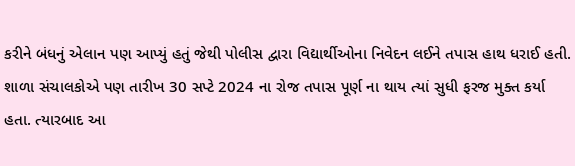કરીને બંધનું એલાન પણ આપ્યું હતું જેથી પોલીસ દ્વારા વિદ્યાર્થીઓના નિવેદન લઈને તપાસ હાથ ધરાઈ હતી. શાળા સંચાલકોએ પણ તારીખ 30 સપ્ટે 2024 ના રોજ તપાસ પૂર્ણ ના થાય ત્યાં સુધી ફરજ મુક્ત કર્યા હતા. ત્યારબાદ આ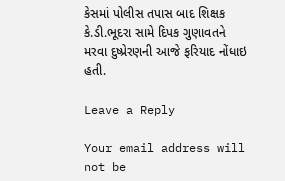કેસમાં પોલીસ તપાસ બાદ શિક્ષક કે.ડી.ભૂદરા સામે દિપક ગુણાવતને મરવા દુષ્પ્રેરણની આજે ફરિયાદ નોંધાઇ હતી.

Leave a Reply

Your email address will not be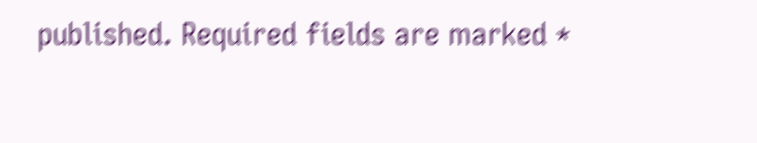published. Required fields are marked *